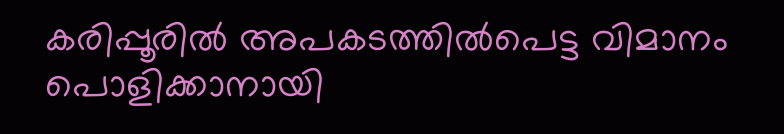കരിപ്പൂരിൽ അപകടത്തിൽപെട്ട വിമാനം പൊളിക്കാനായി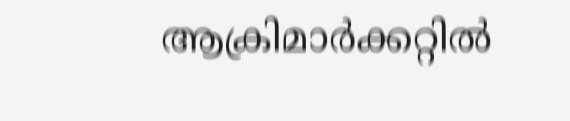ആക്രിമാർക്കറ്റിൽ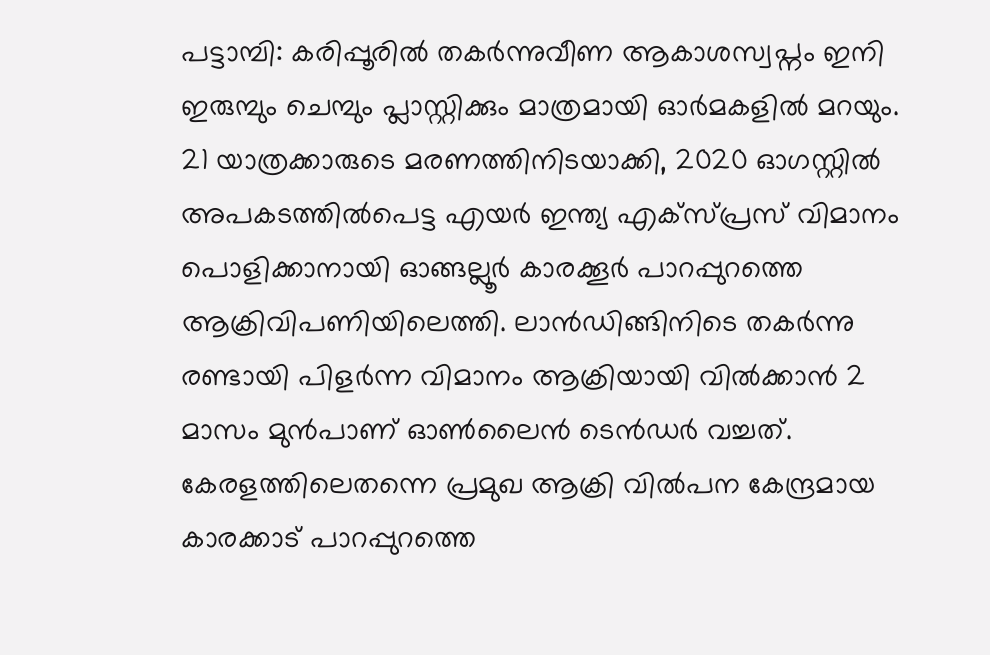പട്ടാമ്പി: കരിപ്പൂരിൽ തകർന്നുവീണ ആകാശസ്വപ്നം ഇനി ഇരുമ്പും ചെമ്പും പ്ലാസ്റ്റിക്കും മാത്രമായി ഓർമകളിൽ മറയും. 21 യാത്രക്കാരുടെ മരണത്തിനിടയാക്കി, 2020 ഓഗസ്റ്റിൽ അപകടത്തിൽപെട്ട എയർ ഇന്ത്യ എക്സ്പ്രസ് വിമാനം പൊളിക്കാനായി ഓങ്ങല്ലൂർ കാരക്കൂർ പാറപ്പുറത്തെ ആക്രിവിപണിയിലെത്തി. ലാൻഡിങ്ങിനിടെ തകർന്നു രണ്ടായി പിളർന്ന വിമാനം ആക്രിയായി വിൽക്കാൻ 2 മാസം മുൻപാണ് ഓൺലൈൻ ടെൻഡർ വച്ചത്. കേരളത്തിലെതന്നെ പ്രമുഖ ആക്രി വിൽപന കേന്ദ്രമായ കാരക്കാട് പാറപ്പുറത്തെ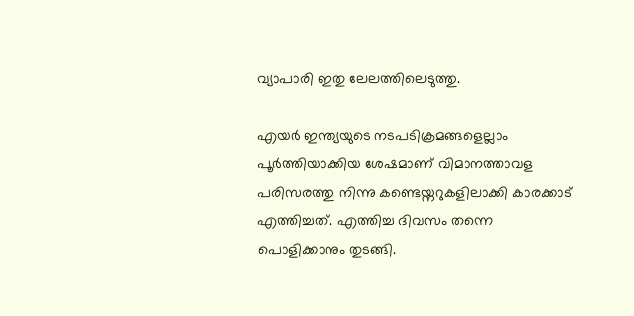വ്യാപാരി ഇതു ലേലത്തിലെടുത്തു.

എയർ ഇന്ത്യയുടെ നടപടിക്രമങ്ങളെല്ലാം പൂർത്തിയാക്കിയ ശേഷമാണ് വിമാനത്താവള പരിസരത്തു നിന്നു കണ്ടെയ്നറുകളിലാക്കി കാരക്കാട് എത്തിച്ചത്. എത്തിച്ച ദിവസം തന്നെ പൊളിക്കാനും തുടങ്ങി.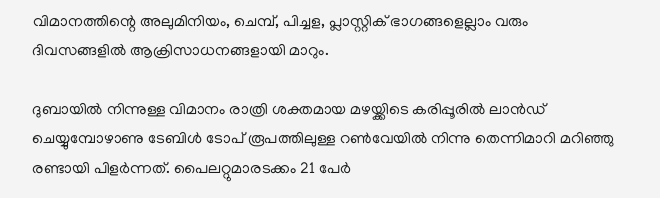വിമാനത്തിന്റെ അലുമിനിയം, ചെമ്പ്, പിച്ചള, പ്ലാസ്റ്റിക് ഭാഗങ്ങളെല്ലാം വരും ദിവസങ്ങളിൽ ആക്രിസാധനങ്ങളായി മാറും.

ദുബായിൽ നിന്നുള്ള വിമാനം രാത്രി ശക്തമായ മഴയ്ക്കിടെ കരിപ്പൂരിൽ ലാൻഡ് ചെയ്യുമ്പോഴാണു ടേബിൾ ടോപ് രൂപത്തിലുള്ള റൺവേയിൽ നിന്നു തെന്നിമാറി മറിഞ്ഞു രണ്ടായി പിളർന്നത്. പൈലറ്റുമാരടക്കം 21 പേർ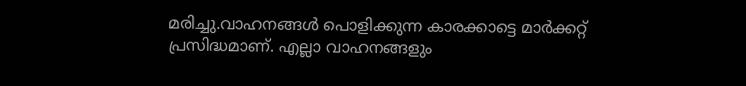മരിച്ചു.വാഹനങ്ങൾ പെ‍ാളിക്കുന്ന കാരക്കാട്ടെ മാർക്കറ്റ് പ്രസിദ്ധമാണ്. എല്ലാ വാഹനങ്ങളും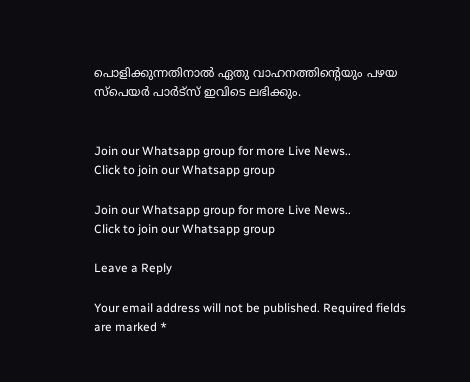പെ‍ാളിക്കുന്നതിനാൽ ഏതു വാഹനത്തിന്റെയും പഴയ സ്പെയർ പാർട്സ് ഇവിടെ ലഭിക്കും.


Join our Whatsapp group for more Live News..
Click to join our Whatsapp group

Join our Whatsapp group for more Live News..
Click to join our Whatsapp group

Leave a Reply

Your email address will not be published. Required fields are marked *